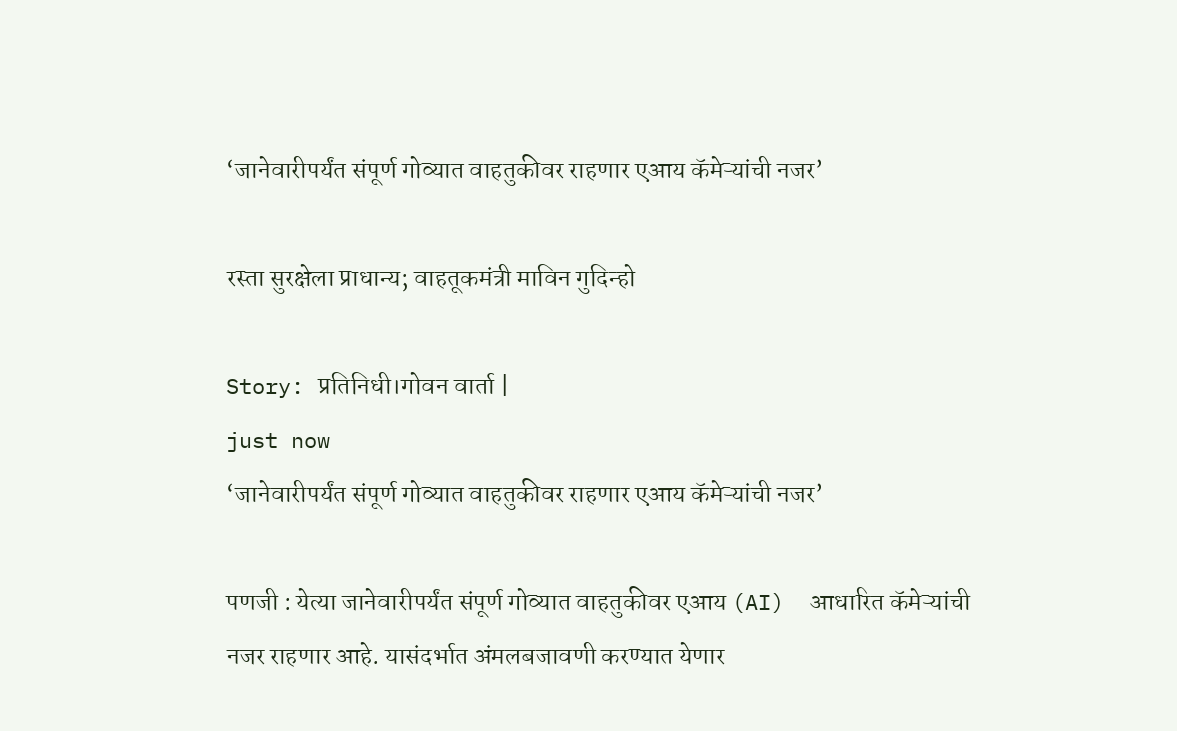‘जानेवारीपर्यंत संपूर्ण गोव्यात वाहतुकीवर राहणार एआय कॅमेऱ्यांची नजर’

रस्ता सुरक्षेला प्राधान्य; वाहतूकमंत्री माविन गुदिन्हो

Story: प्रतिनिधी।गोवन वार्ता |
just now
‘जानेवारीपर्यंत संपूर्ण गोव्यात वाहतुकीवर राहणार एआय कॅमेऱ्यांची नजर’

पणजी : येत्या जानेवारीपर्यंत संपूर्ण गोव्यात वाहतुकीवर एआय (AI)  आधारित कॅमेऱ्यांची नजर राहणार आहे. यासंदर्भात अंमलबजावणी करण्यात येणार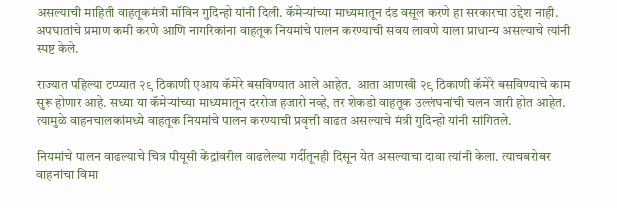असल्याची माहिती वाहतूकमंत्री मॉविन गुदिन्हो यांनी दिली. कॅमेऱ्यांच्या माध्यमातून दंड वसूल करणे हा सरकारचा उद्देश नाही. अपघातांचे प्रमाण कमी करणे आणि नागरिकांना वाहतूक नियमांचे पालन करण्याची सवय लावणे याला प्राधान्य असल्याचे त्यांनी स्पष्ट केले.

राज्यात पहिल्या टप्प्यात २९ ठिकाणी एआय कॅमेरे बसविण्यात आले आहेत.  आता आणखी २९ ठिकाणी कॅमेरे बसविण्याचे काम सुरू होणार आहे. सध्या या कॅमेऱ्यांच्या माध्यमातून दररोज हजारो नव्हे, तर शेकडो वाहतूक उल्लंघनांची चलन जारी होत आहेत. त्यामुळे वाहनचालकांमध्ये वाहतूक नियमांचे पालन करण्याची प्रवृत्ती वाढत असल्याचे मंत्री गुदिन्हो यांनी सांगितले.

नियमांचे पालन वाढल्याचे चित्र पीयूसी केंद्रांवरील वाढलेल्या गर्दीतूनही दिसून येत असल्याचा दावा त्यांनी केला. त्याचबरोबर वाहनांचा विमा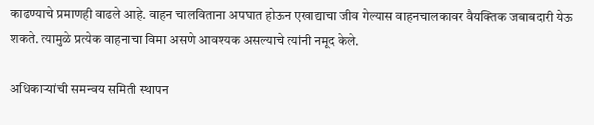काढण्याचे प्रमाणही वाढले आहे. वाहन चालविताना अपघात होऊन एखाद्याचा जीव गेल्यास वाहनचालकावर वैयक्तिक जबाबदारी येऊ शकते. त्यामुळे प्रत्येक वाहनाचा विमा असणे आवश्यक असल्याचे त्यांनी नमूद केले.

अधिकाऱ्यांची समन्वय समिती स्थापन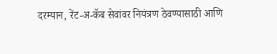दरम्यान, रेंट-अ-कॅब सेवांवर नियंत्रण ठेवण्यासाठी आणि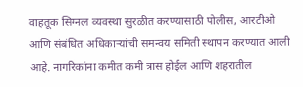वाहतूक सिग्नल व्यवस्था सुरळीत करण्यासाठी पोलीस, आरटीओ आणि संबंधित अधिकाऱ्यांची समन्वय समिती स्थापन करण्यात आली आहे. नागरिकांना कमीत कमी त्रास होईल आणि शहरातील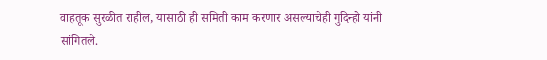वाहतूक सुरळीत राहील, यासाठी ही समिती काम करणार असल्याचेही गुदिन्हो यांनी सांगितले.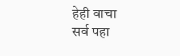हेही वाचा
सर्व पहा